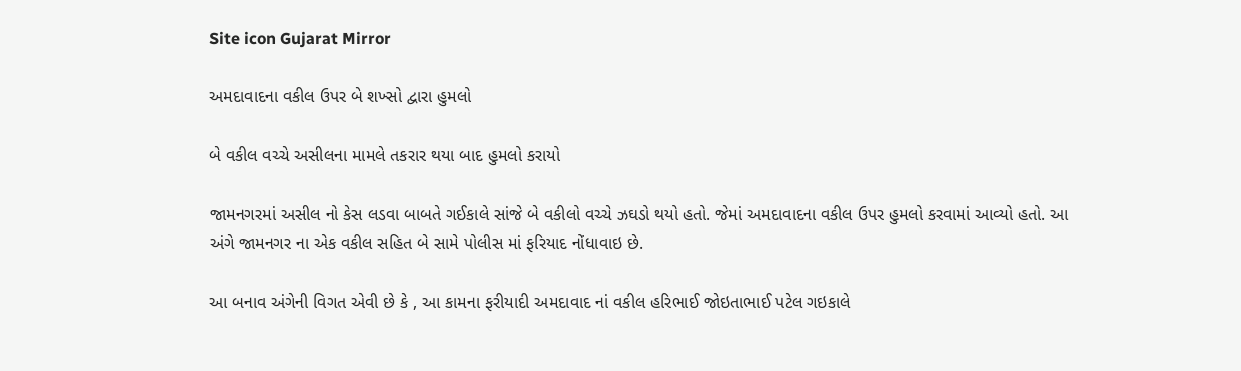Site icon Gujarat Mirror

અમદાવાદના વકીલ ઉપર બે શખ્સો દ્વારા હુમલો

બે વકીલ વચ્ચે અસીલના મામલે તકરાર થયા બાદ હુમલો કરાયો

જામનગરમાં અસીલ નો કેસ લડવા બાબતે ગઈકાલે સાંજે બે વકીલો વચ્ચે ઝઘડો થયો હતો. જેમાં અમદાવાદના વકીલ ઉપર હુમલો કરવામાં આવ્યો હતો. આ અંગે જામનગર ના એક વકીલ સહિત બે સામે પોલીસ માં ફરિયાદ નોંધાવાઇ છે.

આ બનાવ અંગેની વિગત એવી છે કે , આ કામના ફરીયાદી અમદાવાદ નાં વકીલ હરિભાઈ જોઇતાભાઈ પટેલ ગઇકાલે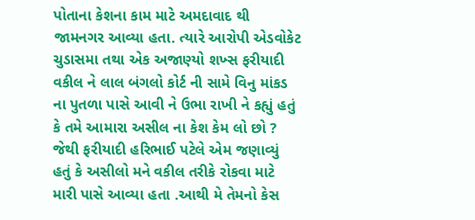પોતાના કેશના કામ માટે અમદાવાદ થી જામનગર આવ્યા હતા. ત્યારે આરોપી એડવોકેટ ચુડાસમા તથા એક અજાણ્યો શખ્સ ફરીયાદી વકીલ ને લાલ બંગલો કોર્ટ ની સામે વિનુ માંકડ ના પુતળા પાસે આવી ને ઉભા રાખી ને કહ્યું હતું કે તમે આમારા અસીલ ના કેશ કેમ લો છો ? જેથી ફરીયાદી હરિભાઈ પટેલે એમ જણાવ્યું હતું કે અસીલો મને વકીલ તરીકે રોકવા માટે મારી પાસે આવ્યા હતા .આથી મે તેમનો કેસ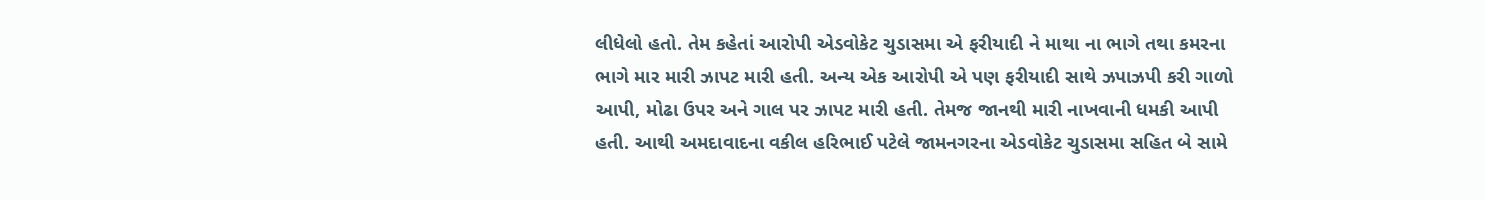લીધેલો હતો. તેમ કહેતાં આરોપી એડવોકેટ ચુડાસમા એ ફરીયાદી ને માથા ના ભાગે તથા કમરના ભાગે માર મારી ઝાપટ મારી હતી. અન્ય એક આરોપી એ પણ ફરીયાદી સાથે ઝપાઝપી કરી ગાળો આપી, મોઢા ઉપર અને ગાલ પર ઝાપટ મારી હતી. તેમજ જાનથી મારી નાખવાની ધમકી આપી હતી. આથી અમદાવાદના વકીલ હરિભાઈ પટેલે જામનગરના એડવોકેટ ચુડાસમા સહિત બે સામે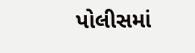પોલીસમાં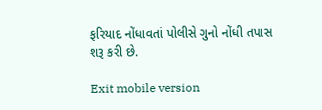ફરિયાદ નોંધાવતાં પોલીસે ગુનો નોંધી તપાસ શરૂ કરી છે.

Exit mobile version